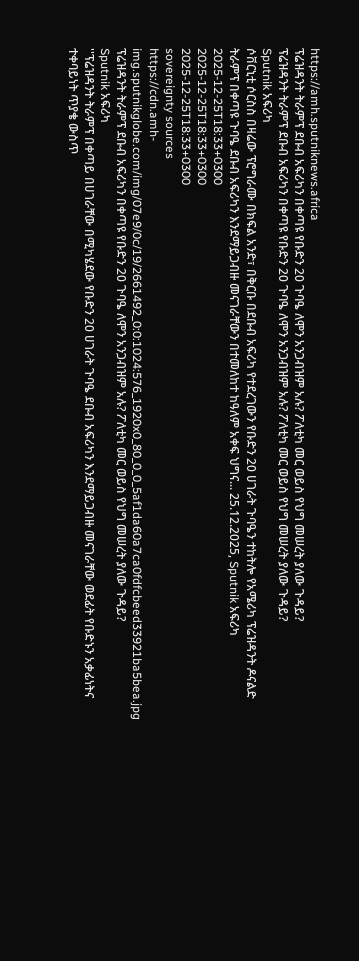https://amh.sputniknews.africa
ፕሬዝዳንት ትራምፕ ደቡብ አፍሪካን በቀጣዩ የቡድን 20 ጉባዔ ለሞን አንጋብዝም አሉ? ፖለቲካ መር ወይስ የህግ መሠረት ያለው ጉዳይ?
ፕሬዝዳንት ትራምፕ ደቡብ አፍሪካን በቀጣዩ የቡድን 20 ጉባዔ ለሞን አንጋብዝም አሉ? ፖለቲካ መር ወይስ የህግ መሠረት ያለው ጉዳይ?
Sputnik አፍሪካ
ሶቨርኒቲ ሶርስስ በዛሬው ፕሮግራሙ በክፍል አንድ፣ በቅርቡ በደቡብ አፍሪካ የተደረገውን የቡድን 20 ሀገራት ጉባዔን ተከትሎ የአሜሪካ ፕሬዝዳንት ዶናልድ ትራምፕ በቀጣዩ ጉባዔ ደቡብ አፍሪካን እንደማይጋብዙ መናገራቸውን በተመለከተ ከዓለም አቀፍ ህግና... 25.12.2025, Sputnik አፍሪካ
2025-12-25T18:33+0300
2025-12-25T18:33+0300
2025-12-25T18:33+0300
sovereignty sources
https://cdn.amh-img.sputnikglobe.com/img/07e9/0c/19/2661492_0:0:1024:576_1920x0_80_0_0_5af1da60a7ca0fdfcbeed33921ba5bea.jpg
ፕሬዝዳንት ትራምፕ ደቡብ አፍሪካን በቀጣዩ የቡድን 20 ጉባዔ ለሞን አንጋብዝም አሉ? ፖለቲካ መር ወይስ የህግ መሠረት ያለው ጉዳይ?
Sputnik አፍሪካ
''ፕሬዝዳንት ትራምፕ በቀጣይ በሀገራቸው በሚካሄደው የቡድን 20 ሀገራት ጉባዔ ደቡብ አፍሪካን እንደማይጋብዙ መናገራቸው ወደፊት የቡድኑን አቃፊነትና ተቀባይነት ጥያቄ ውስጥ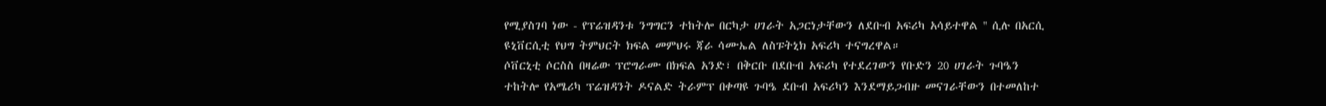የሚያስገባ ነው - የፕሬዝዳንቱ ንግግርን ተከትሎ በርካታ ሀገራት አጋርነታቸውን ለደቡብ አፍሪካ አሳይተዋል '' ሲሉ በአርሲ ዩኒቨርሲቲ የህግ ትምህርት ክፍል መምህሩ ጃራ ሳሙኤል ለስፑትኒክ አፍሪካ ተናግረዋል።
ሶቨርኒቲ ሶርስስ በዛሬው ፕሮግራሙ በክፍል አንድ፣ በቅርቡ በደቡብ አፍሪካ የተደረገውን የቡድን 20 ሀገራት ጉባዔን ተከትሎ የአሜሪካ ፕሬዝዳንት ዶናልድ ትራምፕ በቀጣዩ ጉባዔ ደቡብ አፍሪካን እንደማይጋብዙ መናገራቸውን በተመለከተ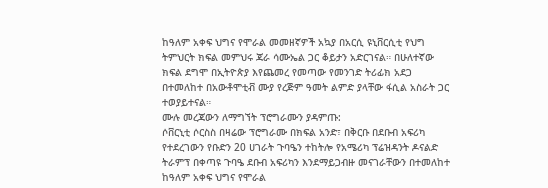ከዓለም አቀፍ ህግና የሞራል መመዘኛዎች አኳያ በአርሲ ዩኒቨርሲቲ የህግ ትምህርት ክፍል መምህሩ ጃራ ሳሙኤል ጋር ቆይታን አድርገናል። በሁለተኛው ክፍል ደግሞ በኢትዮጵያ እየጨመረ የመጣው የመንገድ ትሪፊክ አደጋ በተመለከተ በአውቶሞቲቭ ሙያ የረጅም ዓመት ልምድ ያላቸው ፋሲል አስራት ጋር ተወያይተናል።
ሙሉ መረጃውን ለማግኘት ፕሮግራሙን ያዳምጡ:
ሶቨርኒቲ ሶርስስ በዛሬው ፕሮግራሙ በክፍል አንድ፣ በቅርቡ በደቡብ አፍሪካ የተደረገውን የቡድን 20 ሀገራት ጉባዔን ተከትሎ የአሜሪካ ፕሬዝዳንት ዶናልድ ትራምፕ በቀጣዩ ጉባዔ ደቡብ አፍሪካን እንደማይጋብዙ መናገራቸውን በተመለከተ ከዓለም አቀፍ ህግና የሞራል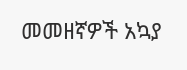መመዘኛዎች አኳያ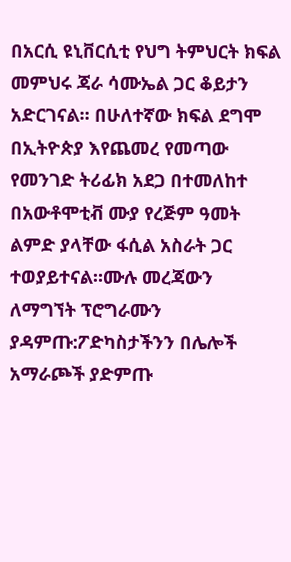በአርሲ ዩኒቨርሲቲ የህግ ትምህርት ክፍል መምህሩ ጃራ ሳሙኤል ጋር ቆይታን አድርገናል። በሁለተኛው ክፍል ደግሞ በኢትዮጵያ እየጨመረ የመጣው የመንገድ ትሪፊክ አደጋ በተመለከተ በአውቶሞቲቭ ሙያ የረጅም ዓመት ልምድ ያላቸው ፋሲል አስራት ጋር ተወያይተናል።ሙሉ መረጃውን ለማግኘት ፕሮግራሙን ያዳምጡ:ፖድካስታችንን በሌሎች አማራጮች ያድምጡ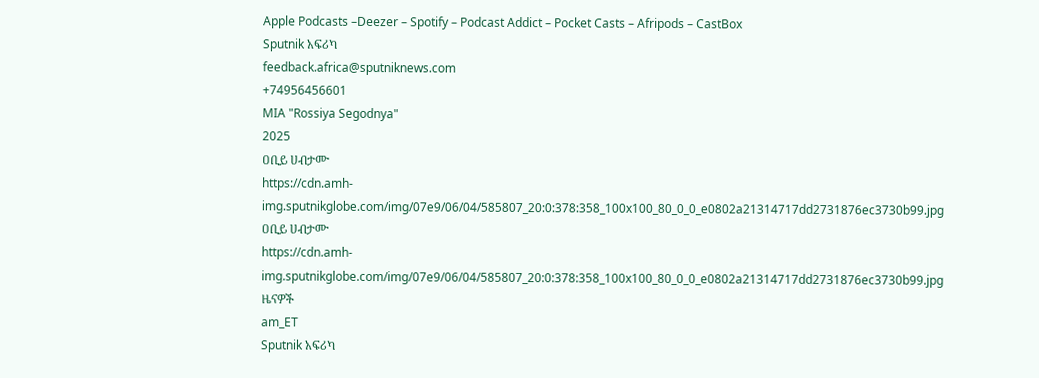Apple Podcasts –Deezer – Spotify – Podcast Addict – Pocket Casts – Afripods – CastBox
Sputnik አፍሪካ
feedback.africa@sputniknews.com
+74956456601
MIA "Rossiya Segodnya"
2025
ዐቢይ ሀብታሙ
https://cdn.amh-img.sputnikglobe.com/img/07e9/06/04/585807_20:0:378:358_100x100_80_0_0_e0802a21314717dd2731876ec3730b99.jpg
ዐቢይ ሀብታሙ
https://cdn.amh-img.sputnikglobe.com/img/07e9/06/04/585807_20:0:378:358_100x100_80_0_0_e0802a21314717dd2731876ec3730b99.jpg
ዜናዎች
am_ET
Sputnik አፍሪካ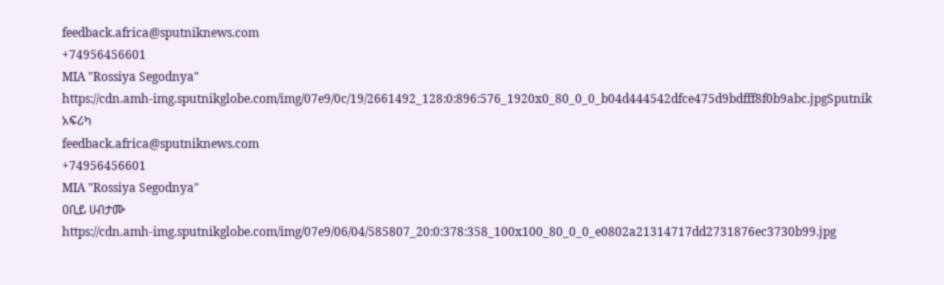feedback.africa@sputniknews.com
+74956456601
MIA "Rossiya Segodnya"
https://cdn.amh-img.sputnikglobe.com/img/07e9/0c/19/2661492_128:0:896:576_1920x0_80_0_0_b04d444542dfce475d9bdfff8f0b9abc.jpgSputnik አፍሪካ
feedback.africa@sputniknews.com
+74956456601
MIA "Rossiya Segodnya"
ዐቢይ ሀብታሙ
https://cdn.amh-img.sputnikglobe.com/img/07e9/06/04/585807_20:0:378:358_100x100_80_0_0_e0802a21314717dd2731876ec3730b99.jpg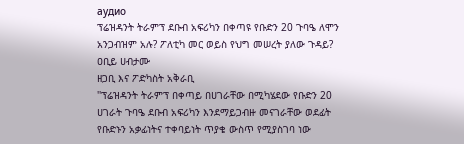аудио
ፕሬዝዳንት ትራምፕ ደቡብ አፍሪካን በቀጣዩ የቡድን 20 ጉባዔ ለሞን አንጋብዝም አሉ? ፖለቲካ መር ወይስ የህግ መሠረት ያለው ጉዳይ?
ዐቢይ ሀብታሙ
ዘጋቢ እና ፖድካስት አቅራቢ
''ፕሬዝዳንት ትራምፕ በቀጣይ በሀገራቸው በሚካሄደው የቡድን 20 ሀገራት ጉባዔ ደቡብ አፍሪካን እንደማይጋብዙ መናገራቸው ወደፊት የቡድኑን አቃፊነትና ተቀባይነት ጥያቄ ውስጥ የሚያስገባ ነው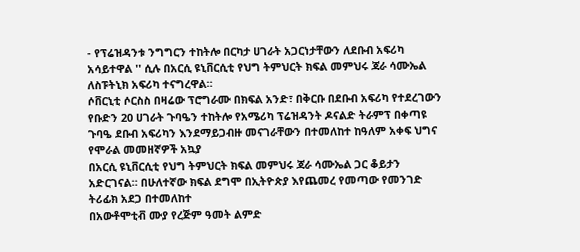- የፕሬዝዳንቱ ንግግርን ተከትሎ በርካታ ሀገራት አጋርነታቸውን ለደቡብ አፍሪካ አሳይተዋል '' ሲሉ በአርሲ ዩኒቨርሲቲ የህግ ትምህርት ክፍል መምህሩ ጃራ ሳሙኤል ለስፑትኒክ አፍሪካ ተናግረዋል።
ሶቨርኒቲ ሶርስስ በዛሬው ፕሮግራሙ በክፍል አንድ፣ በቅርቡ በደቡብ አፍሪካ የተደረገውን የቡድን 20 ሀገራት ጉባዔን ተከትሎ የአሜሪካ ፕሬዝዳንት ዶናልድ ትራምፕ በቀጣዩ ጉባዔ ደቡብ አፍሪካን እንደማይጋብዙ መናገራቸውን በተመለከተ ከዓለም አቀፍ ህግና የሞራል መመዘኛዎች አኳያ
በአርሲ ዩኒቨርሲቲ የህግ ትምህርት ክፍል መምህሩ ጃራ ሳሙኤል ጋር ቆይታን አድርገናል። በሁለተኛው ክፍል ደግሞ በኢትዮጵያ እየጨመረ የመጣው የመንገድ ትሪፊክ አደጋ በተመለከተ
በአውቶሞቲቭ ሙያ የረጅም ዓመት ልምድ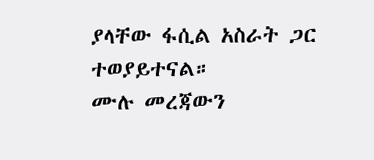ያላቸው ፋሲል አስራት ጋር ተወያይተናል።
ሙሉ መረጃውን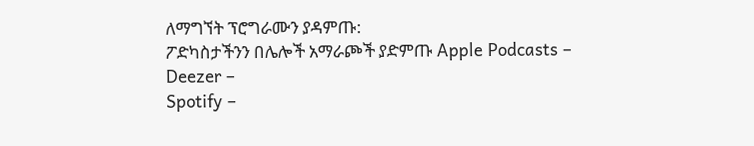ለማግኘት ፕሮግራሙን ያዳምጡ:
ፖድካስታችንን በሌሎች አማራጮች ያድምጡ Apple Podcasts –
Deezer –
Spotify –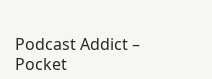Podcast Addict –
Pocket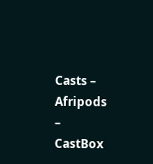Casts –
Afripods –
CastBox